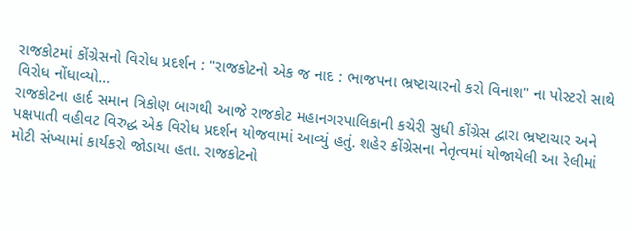રાજકોટમાં કોંગ્રેસનો વિરોધ પ્રદર્શન : "રાજકોટનો એક જ નાદ : ભાજપના ભ્રષ્ટાચારનો કરો વિનાશ" ના પોસ્ટરો સાથે વિરોધ નોંધાવ્યો...
રાજકોટના હાર્દ સમાન ત્રિકોણ બાગથી આજે રાજકોટ મહાનગરપાલિકાની કચેરી સુધી કોંગ્રેસ દ્વારા ભ્રષ્ટાચાર અને પક્ષપાતી વહીવટ વિરુદ્ધ એક વિરોધ પ્રદર્શન યોજવામાં આવ્યું હતું. શહેર કોંગ્રેસના નેતૃત્વમાં યોજાયેલી આ રેલીમાં મોટી સંખ્યામાં કાર્યકરો જોડાયા હતા. રાજકોટનો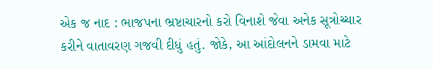એક જ નાદ : ભાજપના ભ્રષ્ટાચારનો કરો વિનાશે જેવા અનેક સૂત્રોચ્ચાર કરીને વાતાવરણ ગજવી દીધું હતું. જોકે, આ આંદોલનને ડામવા માટે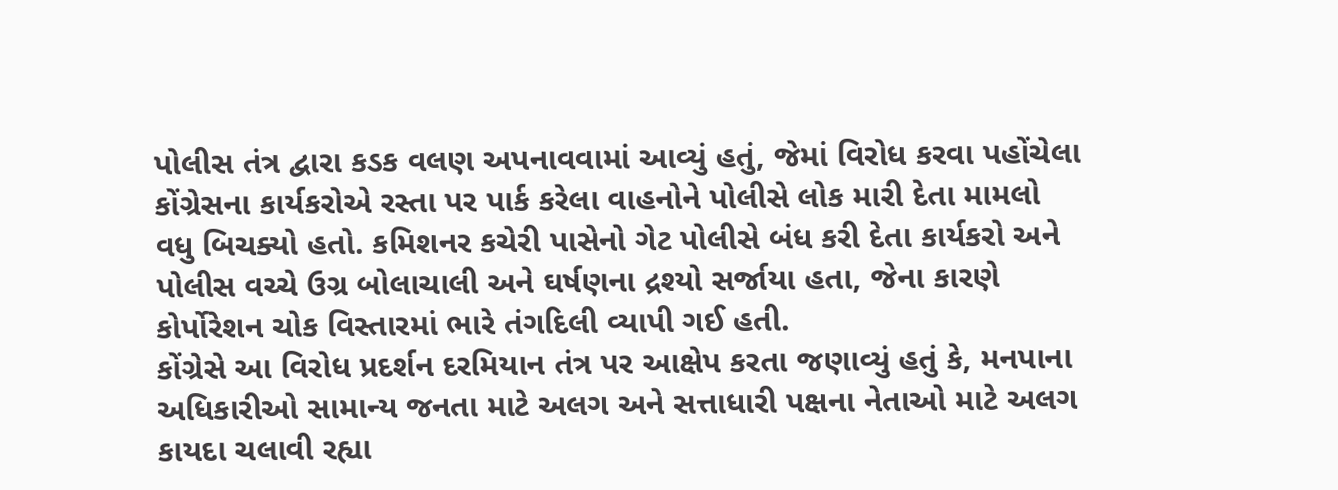પોલીસ તંત્ર દ્વારા કડક વલણ અપનાવવામાં આવ્યું હતું, જેમાં વિરોધ કરવા પહોંચેલા કોંગ્રેસના કાર્યકરોએ રસ્તા પર પાર્ક કરેલા વાહનોને પોલીસે લોક મારી દેતા મામલો વધુ બિચક્યો હતો. કમિશનર કચેરી પાસેનો ગેટ પોલીસે બંધ કરી દેતા કાર્યકરો અને પોલીસ વચ્ચે ઉગ્ર બોલાચાલી અને ઘર્ષણના દ્રશ્યો સર્જાયા હતા, જેના કારણે કોર્પોરેશન ચોક વિસ્તારમાં ભારે તંગદિલી વ્યાપી ગઈ હતી.
કોંગ્રેસે આ વિરોધ પ્રદર્શન દરમિયાન તંત્ર પર આક્ષેપ કરતા જણાવ્યું હતું કે, મનપાના અધિકારીઓ સામાન્ય જનતા માટે અલગ અને સત્તાધારી પક્ષના નેતાઓ માટે અલગ કાયદા ચલાવી રહ્યા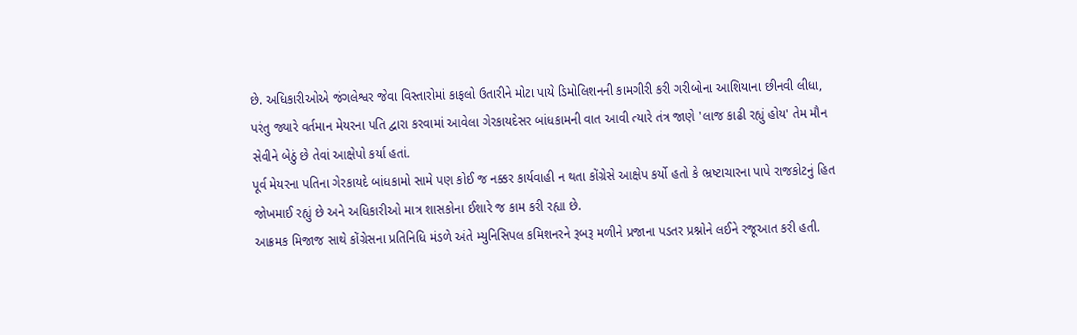છે. અધિકારીઓએ જંગલેશ્વર જેવા વિસ્તારોમાં કાફલો ઉતારીને મોટા પાયે ડિમોલિશનની કામગીરી કરી ગરીબોના આશિયાના છીનવી લીધા, પરંતુ જ્યારે વર્તમાન મેયરના પતિ દ્વારા કરવામાં આવેલા ગેરકાયદેસર બાંધકામની વાત આવી ત્યારે તંત્ર જાણે 'લાજ કાઢી રહ્યું હોય' તેમ મૌન સેવીને બેઠું છે તેવાં આક્ષેપો કર્યા હતાં.
પૂર્વ મેયરના પતિના ગેરકાયદે બાંધકામો સામે પણ કોઈ જ નક્કર કાર્યવાહી ન થતા કોંગ્રેસે આક્ષેપ કર્યો હતો કે ભ્રષ્ટાચારના પાપે રાજકોટનું હિત જોખમાઈ રહ્યું છે અને અધિકારીઓ માત્ર શાસકોના ઈશારે જ કામ કરી રહ્યા છે.
આક્રમક મિજાજ સાથે કોંગ્રેસના પ્રતિનિધિ મંડળે અંતે મ્યુનિસિપલ કમિશનરને રૂબરૂ મળીને પ્રજાના પડતર પ્રશ્નોને લઈને રજૂઆત કરી હતી.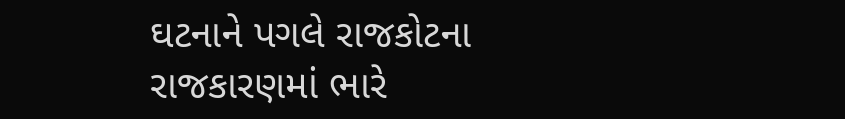ઘટનાને પગલે રાજકોટના રાજકારણમાં ભારે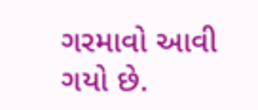ગરમાવો આવી ગયો છે.